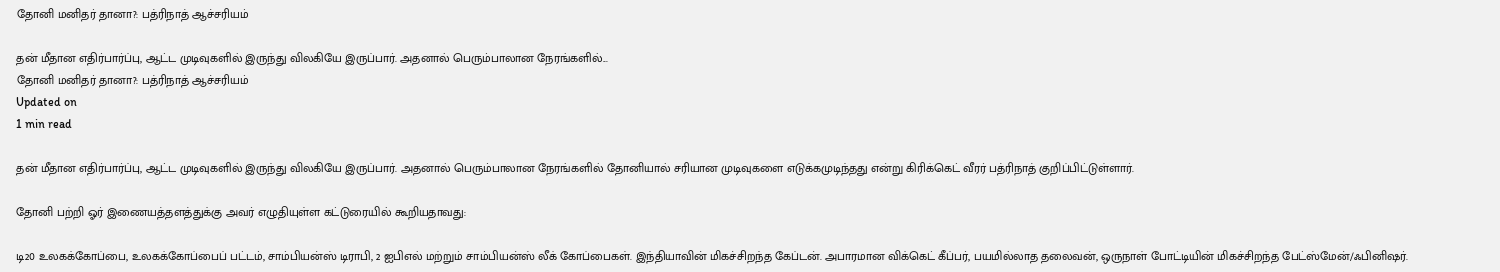தோனி மனிதர் தானா?: பத்ரிநாத் ஆச்சரியம்

தன் மீதான எதிர்பார்ப்பு, ஆட்ட முடிவுகளில் இருந்து விலகியே இருப்பார். அதனால் பெரும்பாலான நேரங்களில்...
தோனி மனிதர் தானா?: பத்ரிநாத் ஆச்சரியம்
Updated on
1 min read

தன் மீதான எதிர்பார்ப்பு, ஆட்ட முடிவுகளில் இருந்து விலகியே இருப்பார். அதனால் பெரும்பாலான நேரங்களில் தோனியால் சரியான முடிவுகளை எடுக்கமுடிந்தது என்று கிரிக்கெட் வீரர் பத்ரிநாத் குறிப்பிட்டுள்ளார்.

தோனி பற்றி ஓர் இணையத்தளத்துக்கு அவர் எழுதியுள்ள கட்டுரையில் கூறியதாவது:

டி20 உலகக்கோப்பை, உலகக்கோப்பைப் பட்டம், சாம்பியன்ஸ் டிராபி, 2 ஐபிஎல் மற்றும் சாம்பியன்ஸ் லீக் கோப்பைகள். இந்தியாவின் மிகச்சிறந்த கேப்டன். அபாரமான விக்கெட் கீப்பர், பயமில்லாத தலைவன், ஒருநாள் போட்டியின் மிகச்சிறந்த பேட்ஸ்மேன்/ஃபினிஷர்.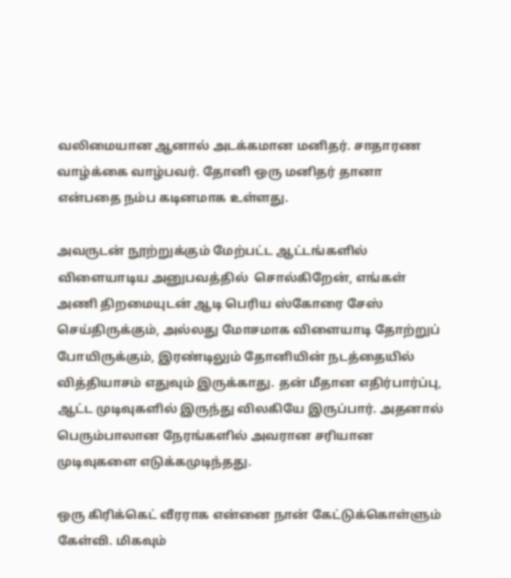வலிமையான ஆனால் அடக்கமான மனிதர். சாதாரண வாழ்க்கை வாழ்பவர். தோனி ஒரு மனிதர் தானா என்பதை நம்ப கடினமாக உள்ளது.

அவருடன் நூற்றுக்கும் மேற்பட்ட ஆட்டங்களில் விளையாடிய அனுபவத்தில்  சொல்கிறேன், எங்கள் அணி திறமையுடன் ஆடி பெரிய ஸ்கோரை சேஸ் செய்திருக்கும், அல்லது மோசமாக விளையாடி தோற்றுப் போயிருக்கும், இரண்டிலும் தோனியின் நடத்தையில் வித்தியாசம் எதுவும் இருக்காது. தன் மீதான எதிர்பார்ப்பு, ஆட்ட முடிவுகளில் இருந்து விலகியே இருப்பார். அதனால் பெரும்பாலான நேரங்களில் அவரான சரியான முடிவுகளை எடுக்கமுடிந்தது.

ஒரு கிரிக்கெட் வீரராக என்னை நான் கேட்டுக்கொள்ளும் கேள்வி. மிகவும்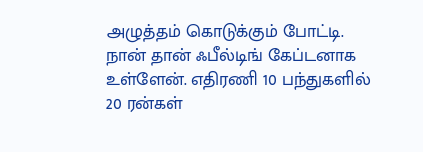அழுத்தம் கொடுக்கும் போட்டி. நான் தான் ஃபீல்டிங் கேப்டனாக உள்ளேன். எதிரணி 10 பந்துகளில் 20 ரன்கள்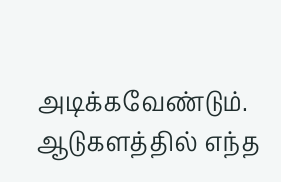அடிக்கவேண்டும். ஆடுகளத்தில் எந்த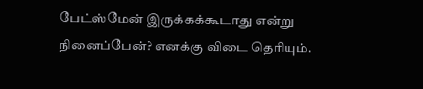பேட்ஸ்மேன் இருக்கக்கூடாது என்று நினைப்பேன்? எனக்கு விடை தெரியும்.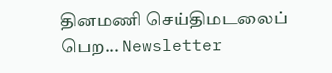தினமணி செய்திமடலைப் பெற... Newsletter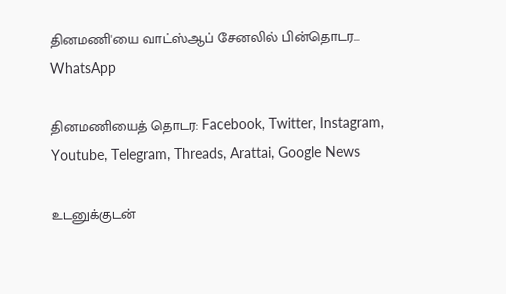தினமணி'யை வாட்ஸ்ஆப் சேனலில் பின்தொடர... WhatsApp

தினமணியைத் தொடர: Facebook, Twitter, Instagram, Youtube, Telegram, Threads, Arattai, Google News

உடனுக்குடன்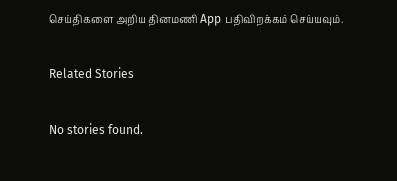செய்திகளை அறிய தினமணி App பதிவிறக்கம் செய்யவும்.

Related Stories

No stories found.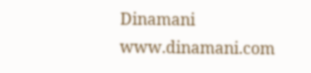Dinamani
www.dinamani.com